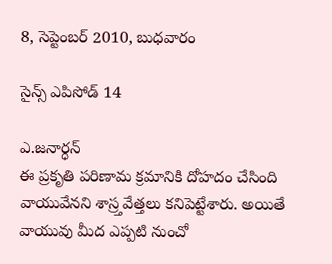8, సెప్టెంబర్ 2010, బుధవారం

సైన్స్ ఎపిసోడ్ 14

ఎ.జనార్ధన్‌
ఈ ప్రకృతి పరిణామ క్రమానికి దోహదం చేసింది వాయువేనని శాస్ర్తవేత్తలు కనిపెట్టేశారు. అయితే వాయువు మీద ఎప్పటి నుంచో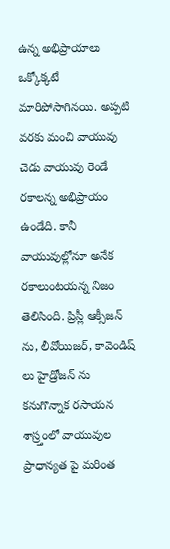ఉన్న అభిప్రాయాలు ఒక్కోక్కటే మారిపోసాగినయి. అప్పటి వరకు మంచి వాయువు చెడు వాయువు రెండే రకాలన్న అభిప్రాయం ఉండేది. కానీ వాయువుల్లోనూ అనేక రకాలుంటయన్న నిజం తెలిసింది. ప్రిస్లీ ఆక్సీజన్ ను, లీవోయిజర్, కావెండిష్ లు హైడ్రోజన్ ను కనుగొన్నాక రసాయన శాస్ర్తంలో వాయువుల ప్రాధాన్యత పై మరింత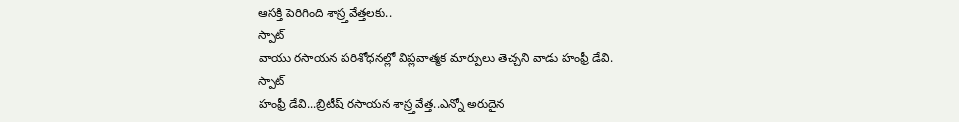ఆసక్తి పెరిగింది శాస్ర్తవేత్తలకు..
స్పాట్
వాయు రసాయన పరిశోధనల్లో విప్లవాత్మక మార్పులు తెచ్చని వాడు హంఫ్రీ డేవి.
స్పాట్
హంఫ్రీ డేవి...బ్రిటీష్ రసాయన శాస్ర్తవేత్త..ఎన్నో అరుదైన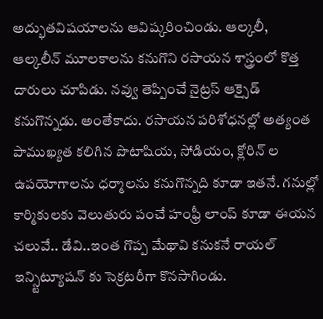అద్భుతవిషయాలను ఆవిష్కరించిండు. ఆల్కలీ, ఆల్కలీన్ మూలకాలను కనుగొని రసాయన శాస్త్రంలో కొత్త దారులు చూపిడు. నవ్వు తెప్పించే నైట్రస్ ఆక్సైడ్ కనుగొన్నడు. అంతేకాదు. రసాయన పరిశోధనల్లో అత్యంత పాముఖ్యత కలిగిన పొటాషియ, సోడియం, క్లోరిన్ ల ఉపయోగాలను ధర్మాలను కనుగొన్నది కూడా ఇతనే. గనుల్లో కార్మికులకు వెలుతురు పంచే హంఫ్రీ లాంప్ కూడా ఈయన చలువే.. డేవి..ఇంత గొప్ప మేథావి కనుకనే రాయల్ ఇన్స్టిట్యూషన్ కు సెక్రటరీగా కొనసాగిండు.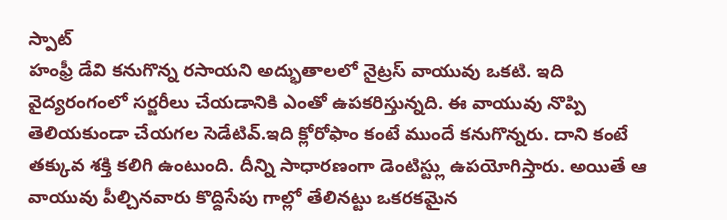స్పాట్
హంఫ్రీ డేవి కనుగొన్న రసాయని అద్భుతాలలో నైట్రస్ వాయువు ఒకటి. ఇది వైద్యరంగంలో సర్జరీలు చేయడానికి ఎంతో ఉపకరిస్తున్నది. ఈ వాయువు నొప్పి తెలియకుండా చేయగల సెడేటివ్.ఇది క్లోరోఫాం కంటే ముందే కనుగొన్నరు. దాని కంటే తక్కువ శక్తి కలిగి ఉంటుంది. దీన్ని సాధారణంగా డెంటిస్ట్లు ఉపయోగిస్తారు. అయితే ఆ వాయువు పీల్చినవారు కొద్దిసేపు గాల్లో తేలినట్టు ఒకరకమైన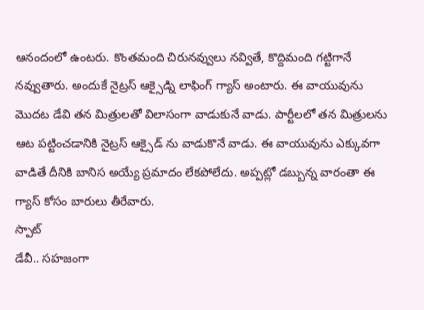ఆనందంలో ఉంటరు. కొంతమంది చిరునవ్వులు నవ్వితే, కొద్దిమంది గట్టిగానే నవ్వుతారు. అందుకే నైట్రస్ ఆక్సైడ్ని లాఫింగ్ గ్యాస్ అంటారు. ఈ వాయువును మొదట డేవి తన మిత్రులతో విలాసంగా వాడుకునే వాడు. పార్టీలలో తన మిత్రులను ఆట పట్టించడానికి నైట్రస్ ఆక్సైడ్ ను వాడుకొనే వాడు. ఈ వాయువును ఎక్కువగా వాడితే దీనికి బానిస అయ్యే ప్రమాదం లేకపోలేదు. అప్పట్లో డబ్బున్న వారంతా ఈ గ్యాస్ కోసం బారులు తీరేవారు.
స్పాట్
డేవీ.. సహజంగా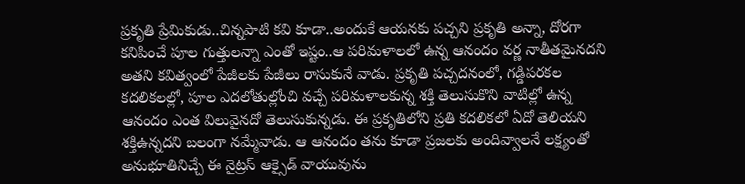ప్రకృతి ప్రేమికుడు..చిన్నపాటి కవి కూడా..అందుకే ఆయనకు పచ్చని ప్రకృతి అన్నా, దోరగా కనిపించే పూల గుత్తులన్నా ఎంతో ఇష్టం..ఆ పరిమళాలలో ఉన్న ఆనందం వర్ణ నాతీతమైనదని అతని కవిత్వంలో పేజీలకు పేజీలు రాసుకునే వాడు. ప్రకృతి పచ్చదనంలో, గడ్డిపరకల కదలికలల్లో, పూల ఎదలోతుల్లోంచి వచ్చే పరిమళాలకున్న శక్తి తెలుసుకొని వాటిల్లో ఉన్న ఆనందం ఎంత విలువైనదో తెలుసుకున్నడు. ఈ ప్రకృతిలోని ప్రతి కదలికలో ఏదో తెలియని శక్తిఉన్నదని బలంగా నమ్మేవాడు. ఆ ఆనందం తను కూడా ప్రజలకు అందివ్వాలనే లక్ష్యంతో అనుభూతినిచ్చే ఈ నైట్రస్ ఆక్సైడ్ వాయువును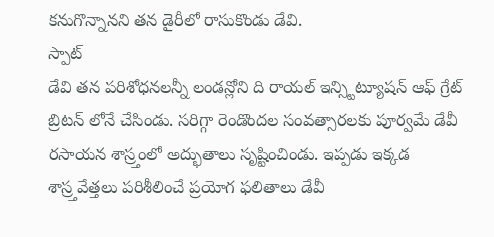కనుగొన్నానని తన డైరీలో రాసుకొండు డేవి.
స్పాట్
డేవి తన పరిశోధనలన్నీ లండన్లోని ది రాయల్ ఇన్స్టిట్యూషన్ ఆఫ్ గ్రేట్ బ్రిటన్ లోనే చేసిండు. సరిగ్గా రెండొందల సంవత్సారలకు పూర్వమే డేవీ రసాయన శాస్ర్తంలో అద్భుతాలు సృష్టించిండు. ఇప్పడు ఇక్కడ శాస్ర్తవేత్తలు పరిశీలించే ప్రయోగ ఫలితాలు డేవీ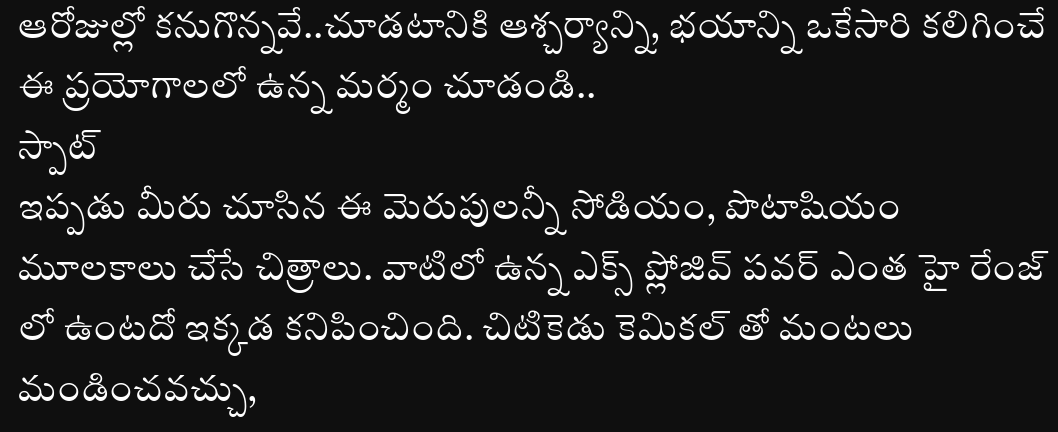ఆరోజుల్లో కనుగొన్నవే..చూడటానికి ఆశ్చర్యాన్ని, భయాన్ని ఒకేసారి కలిగించే ఈ ప్రయోగాలలో ఉన్న మర్మం చూడండి..
స్పాట్
ఇప్పడు మీరు చూసిన ఈ మెరుపులన్నీ సోడియం, పొటాషియం మూలకాలు చేసే చిత్రాలు. వాటిలో ఉన్న ఎక్స్ ప్లోజివ్ పవర్ ఎంత హై రేంజ్ లో ఉంటదో ఇక్కడ కనిపించింది. చిటికెడు కెమికల్ తో మంటలు మండించవచ్చు,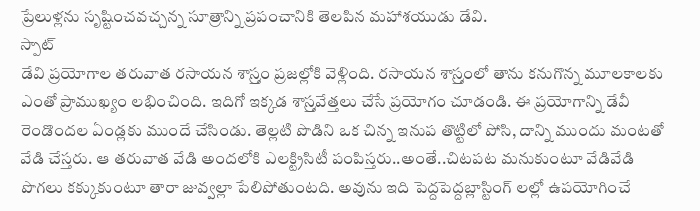ప్రేలుళ్లను సృష్టించవచ్చన్న సూత్రాన్ని ప్రపంచానికి తెలపిన మహాశయుడు డేవి.
స్పాట్
డేవి ప్రయోగాల తరువాత రసాయన శాస్ర్తం ప్రజల్లోకి వెళ్లింది. రసాయన శాస్ర్తంలో తాను కనుగొన్న మూలకాలకు ఎంతో ప్రాముఖ్యం లభించింది. ఇదిగో ఇక్కడ శాస్ర్తవేత్తలు చేసే ప్రయోగం చూడండి. ఈ ప్రయోగాన్ని డేవీ రెండొందల ఏండ్లకు ముందే చేసిండు. తెల్లటి పొడిని ఒక చిన్న ఇనుప తొట్టిలో పోసి, దాన్ని ముందు మంటతో వేడి చేస్తరు. ఆ తరువాత వేడి అందలోకి ఎలక్ట్రిసిటీ పంపిస్తరు..అంతే..చిటపట మనుకుంటూ వేడివేడి పొగలు కక్కుకుంటూ తారా జువ్వల్లా పేలిపోతుంటది. అవును ఇది పెద్దపెద్దబ్లాస్టింగ్ లల్లో ఉపయోగించే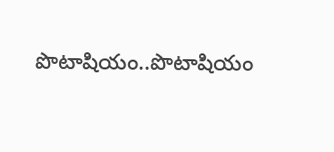పొటాషియం..పొటాషియం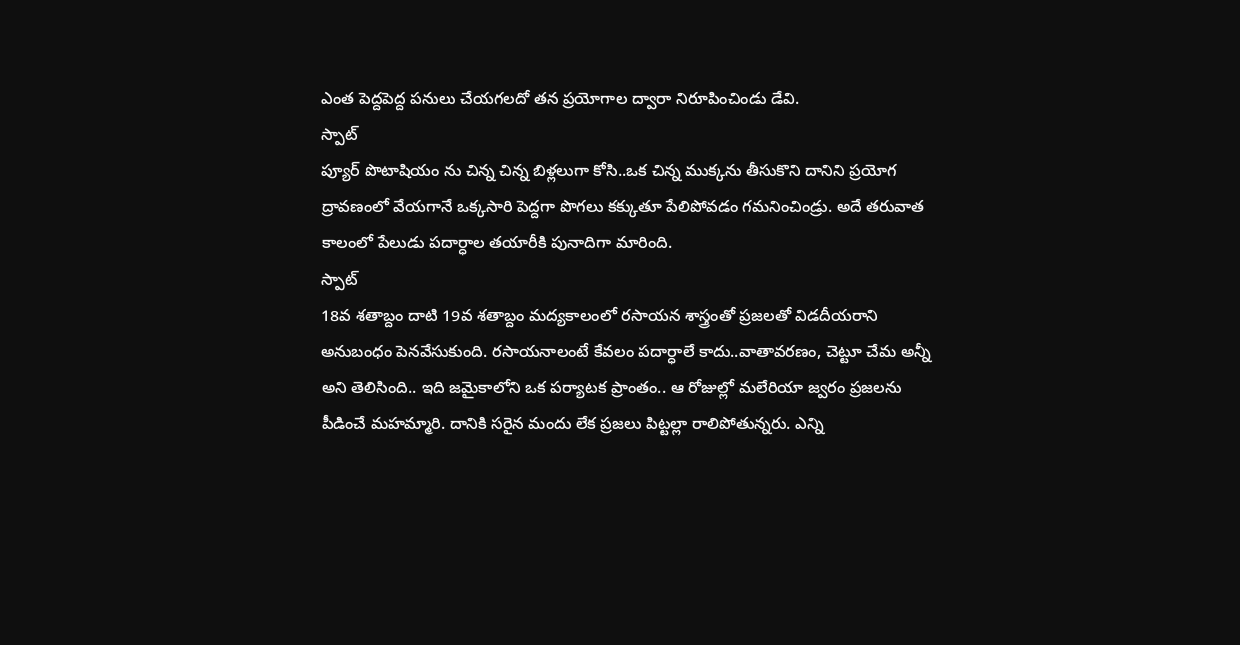ఎంత పెద్దపెద్ద పనులు చేయగలదో తన ప్రయోగాల ద్వారా నిరూపించిండు డేవి.
స్పాట్
ప్యూర్ పొటాషియం ను చిన్న చిన్న బిళ్లలుగా కోసి..ఒక చిన్న ముక్కను తీసుకొని దానిని ప్రయోగ ద్రావణంలో వేయగానే ఒక్కసారి పెద్దగా పొగలు కక్కుతూ పేలిపోవడం గమనించిండ్రు. అదే తరువాత కాలంలో పేలుడు పదార్ధాల తయారీకి పునాదిగా మారింది.
స్పాట్
18వ శతాబ్దం దాటి 19వ శతాబ్దం మద్యకాలంలో రసాయన శాస్త్రంతో ప్రజలతో విడదీయరాని అనుబంధం పెనవేసుకుంది. రసాయనాలంటే కేవలం పదార్ధాలే కాదు..వాతావరణం, చెట్టూ చేమ అన్నీ అని తెలిసింది.. ఇది జమైకాలోని ఒక పర్యాటక ప్రాంతం.. ఆ రోజుల్లో మలేరియా జ్వరం ప్రజలను పీడించే మహమ్మారి. దానికి సరైన మందు లేక ప్రజలు పిట్టల్లా రాలిపోతున్నరు. ఎన్ని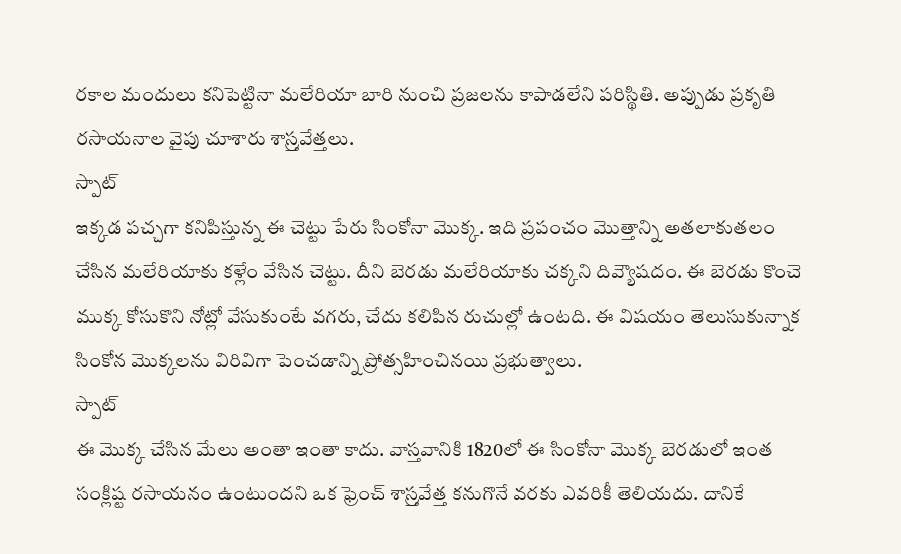రకాల మందులు కనిపెట్టినా మలేరియా బారి నుంచి ప్రజలను కాపాడలేని పరిస్థితి. అప్పుడు ప్రకృతి రసాయనాల వైపు చూశారు శాస్ర్తవేత్తలు.
స్పాట్
ఇక్కడ పచ్చగా కనిపిస్తున్న ఈ చెట్టు పేరు సింకోనా మొక్క. ఇది ప్రపంచం మొత్తాన్ని అతలాకుతలం చేసిన మలేరియాకు కళ్లేం వేసిన చెట్టు. దీని బెరడు మలేరియాకు చక్కని దివ్యౌషదం. ఈ బెరడు కొంచె ముక్క కోసుకొని నోట్లో వేసుకుంటే వగరు, చేదు కలిపిన రుచుల్లో ఉంటది. ఈ విషయం తెలుసుకున్నాక సింకోన మొక్కలను విరివిగా పెంచడాన్ని ప్రోత్సహించినయి ప్రభుత్వాలు.
స్పాట్
ఈ మొక్క చేసిన మేలు అంతా ఇంతా కాదు. వాస్తవానికి 1820లో ఈ సింకోనా మొక్క బెరడులో ఇంత సంక్లిష్ట రసాయనం ఉంటుందని ఒక ఫ్రెంచ్ శాస్ర్తవేత్త కనుగొనే వరకు ఎవరికీ తెలియదు. దానికే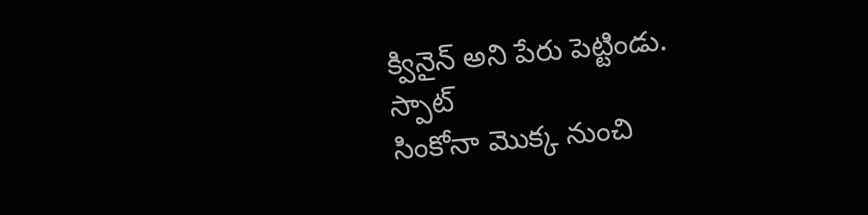క్వినైన్ అని పేరు పెట్టిండు.
స్పాట్
సింకోనా మొక్క నుంచి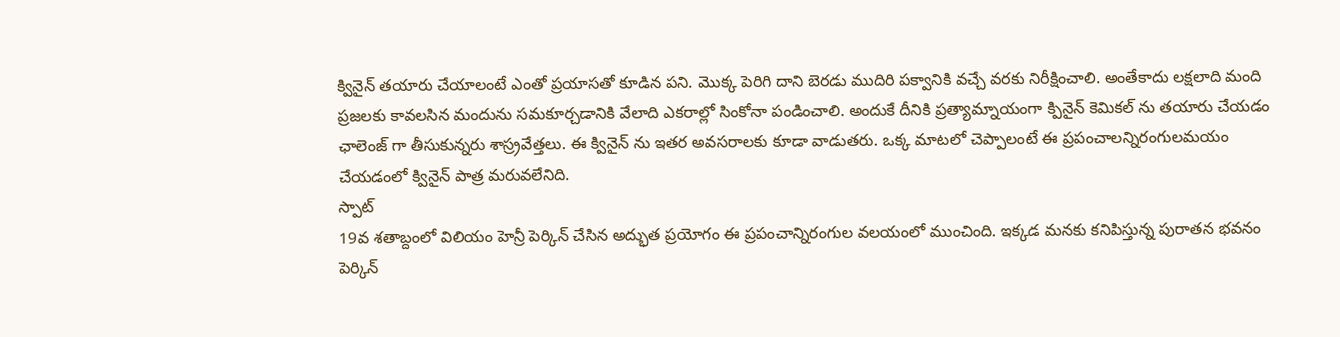క్వినైన్ తయారు చేయాలంటే ఎంతో ప్రయాసతో కూడిన పని. మొక్క పెరిగి దాని బెరడు ముదిరి పక్వానికి వచ్చే వరకు నిరీక్షించాలి. అంతేకాదు లక్షలాది మంది ప్రజలకు కావలసిన మందును సమకూర్చడానికి వేలాది ఎకరాల్లో సింకోనా పండించాలి. అందుకే దీనికి ప్రత్యామ్నాయంగా క్పినైన్ కెమికల్ ను తయారు చేయడం ఛాలెంజ్ గా తీసుకున్నరు శాస్ర్రవేత్తలు. ఈ క్వినైన్ ను ఇతర అవసరాలకు కూడా వాడుతరు. ఒక్క మాటలో చెప్పాలంటే ఈ ప్రపంచాలన్నిరంగులమయం చేయడంలో క్వినైన్ పాత్ర మరువలేనిది.
స్పాట్
19వ శతాబ్దంలో విలియం హెన్రీ పెర్కిన్ చేసిన అద్భుత ప్రయోగం ఈ ప్రపంచాన్నిరంగుల వలయంలో ముంచింది. ఇక్కడ మనకు కనిపిస్తున్న పురాతన భవనం పెర్కిన్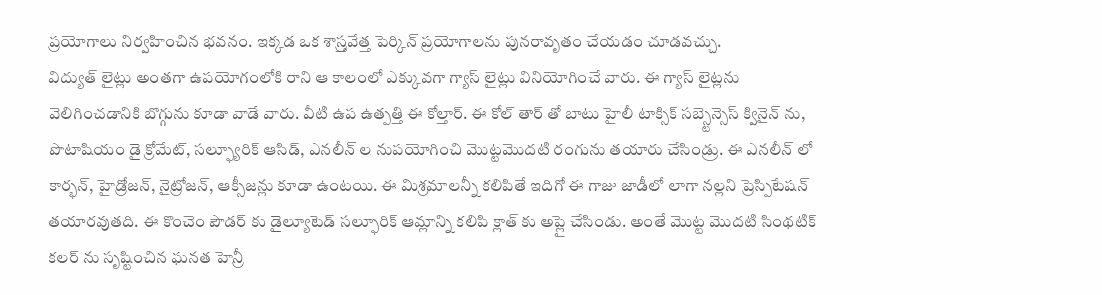ప్రయోగాలు నిర్వహించిన భవనం. ఇక్కడ ఒక శాస్ర్తవేత్త పెర్కిన్ ప్రయోగాలను పునరావృతం చేయడం చూడవచ్చు.
విద్యుత్ లైట్లు అంతగా ఉపయోగంలోకి రాని ఆ కాలంలో ఎక్కువగా గ్యాస్ లైట్లు వినియోగించే వారు. ఈ గ్యాస్ లైట్లను వెలిగించడానికి బొగ్గును కూడా వాడే వారు. వీటి ఉప ఉత్పత్తి ఈ కోల్తార్. ఈ కోల్ తార్ తో బాటు హైలీ టాక్సిక్ సబ్స్టెన్సెస్ క్వినైన్ ను, పొటాషియం డై క్రోమేట్, సల్ఫ్యూరిక్ ఆసిడ్, ఎనలీన్ ల నుపయోగించి మొట్టమొదటి రంగును తయారు చేసిండ్రు. ఈ ఎనలీన్ లో కార్భన్, హైడ్రోజన్, నైట్రోజన్, ఆక్సీజన్లు కూడా ఉంటయి. ఈ మిశ్రమాలన్నీ కలిపితే ఇదిగో ఈ గాజు జాడీలో లాగా నల్లని ప్రెస్పిటేషన్ తయారవుతది. ఈ కొంచెం పౌడర్ కు డైల్యూటెడ్ సల్ఫూరిక్ ఆమ్లాన్ని కలిపి క్లాత్ కు అప్లై చేసిండు. అంతే మొట్ట మొదటి సింథటిక్ కలర్ ను సృష్టించిన ఘనత హెన్రీ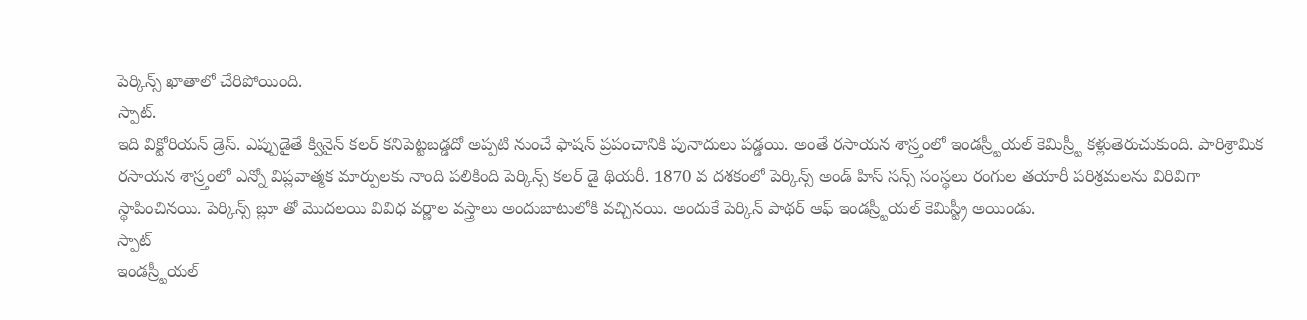పెర్కిన్స్ ఖాతాలో చేరిపోయింది.
స్పాట్.
ఇది విక్టోరియన్ డ్రెస్. ఎప్పుడైతే క్వినైన్ కలర్ కనిపెట్టబడ్డదో అప్పటి నుంచే ఫాషన్ ప్రపంచానికి పునాదులు పడ్డయి. అంతే రసాయన శాస్ర్తంలో ఇండస్ర్టీయల్ కెమిస్ర్టీ కళ్లుతెరుచుకుంది. పారిశ్రామిక రసాయన శాస్ర్తంలో ఎన్నో విప్లవాత్మక మార్పులకు నాంది పలికింది పెర్కిన్స్ కలర్ డై థియరీ. 1870 వ దశకంలో పెర్కిన్స్ అండ్ హిస్ సన్స్ సంస్థలు రంగుల తయారీ పరిశ్రమలను విరివిగా స్థాపించినయి. పెర్కిన్స్ బ్లూ తో మొదలయి వివిధ వర్ణాల వస్త్రాలు అందుబాటులోకి వచ్చినయి. అందుకే పెర్కిన్ పాథర్ ఆఫ్ ఇండస్ర్టీయల్ కెమిస్ట్రీ అయిండు.
స్పాట్
ఇండస్ర్టీయల్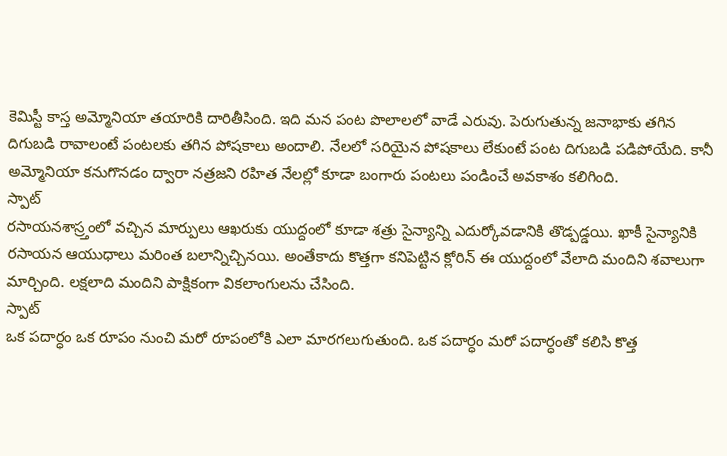కెమిస్టీ కాస్త అమ్మోనియా తయారికి దారితీసింది. ఇది మన పంట పొలాలలో వాడే ఎరువు. పెరుగుతున్న జనాభాకు తగిన దిగుబడి రావాలంటే పంటలకు తగిన పోషకాలు అందాలి. నేలలో సరియైన పోషకాలు లేకుంటే పంట దిగుబడి పడిపోయేది. కానీ అమ్మోనియా కనుగొనడం ద్వారా నత్రజని రహిత నేలల్లో కూడా బంగారు పంటలు పండించే అవకాశం కలిగింది.
స్పాట్
రసాయనశాస్ర్తంలో వచ్చిన మార్పులు ఆఖరుకు యుద్దంలో కూడా శత్రు సైన్యాన్ని ఎదుర్కోవడానికి తొడ్పడ్డయి. ఖాకీ సైన్యానికి రసాయన ఆయుధాలు మరింత బలాన్నిచ్చినయి. అంతేకాదు కొత్తగా కనిపెట్టిన క్లోరిన్ ఈ యుద్దంలో వేలాది మందిని శవాలుగా మార్చింది. లక్షలాది మందిని పాక్షికంగా వికలాంగులను చేసింది.
స్పాట్
ఒక పదార్ధం ఒక రూపం నుంచి మరో రూపంలోకి ఎలా మారగలుగుతుంది. ఒక పదార్ధం మరో పదార్ధంతో కలిసి కొత్త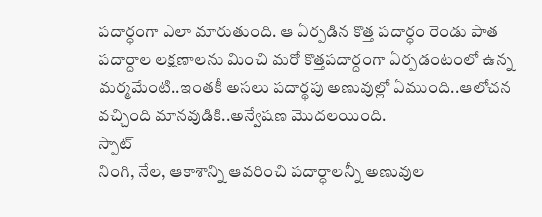పదార్ధంగా ఎలా మారుతుంది. ఆ ఏర్పడిన కొత్త పదార్ధం రెండు పాత పదార్దాల లక్షణాలను మించి మరో కొత్తపదార్దంగా ఏర్పడంటంలో ఉన్న మర్మమేంటి..ఇంతకీ అసలు పదార్థపు అణువుల్లో ఏముంది..ఆలోచన వచ్చింది మానవుడికి..అన్వేషణ మొదలయింది.
స్పాట్
నింగి, నేల, ఆకాశాన్ని ఆవరించి పదార్ధాలన్నీ అణువుల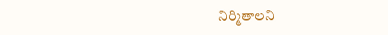నిర్మితాలని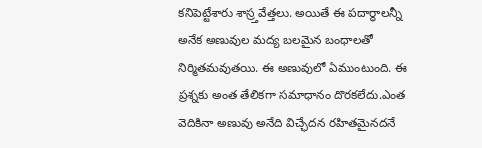కనిపెట్టేశారు శాస్ర్తవేత్తలు. అయితే ఈ పదార్ధాలన్నీ అనేక అణువుల మద్య బలమైన బంధాలతో నిర్మితమవుతయి. ఈ అణువులో ఏముంటుంది. ఈ ప్రశ్నకు అంత తేలికగా సమాధానం దొరకలేదు.ఎంత వెదికినా అణువు అనేది విచ్ఛేదన రహితమైనదనే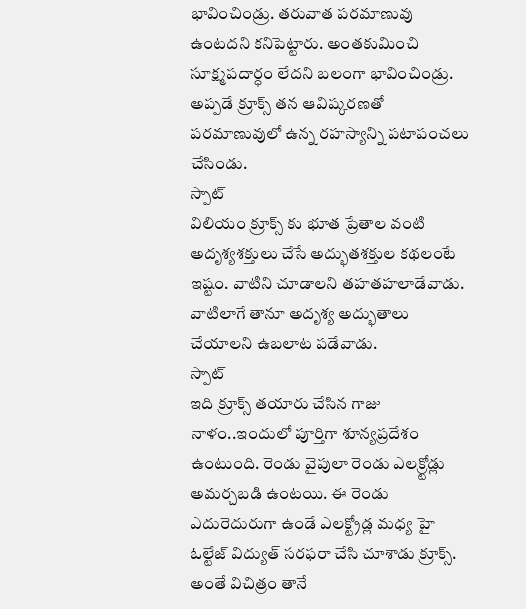భావించిండ్రు. తరువాత పరమాణువు ఉంటదని కనిపెట్టారు. అంతకుమించి సూక్ష్మపదార్ధం లేదని బలంగా భావించిండ్రు. అప్పడే క్రూక్స్ తన ఆవిష్కరణతో పరమాణువులో ఉన్న రహస్యాన్ని పటాపంచలు చేసిండు.
స్పాట్
విలియం క్రూక్స్ కు భూత ప్రేతాల వంటి అదృశ్యశక్తులు చేసే అద్భుతశక్తుల కథలంటే ఇష్టం. వాటిని చూడాలని తహతహలాడేవాడు. వాటిలాగే తానూ అదృశ్య అద్భుతాలు చేయాలని ఉబలాట పడేవాడు.
స్పాట్
ఇది క్రూక్స్ తయారు చేసిన గాజు నాళం..ఇందులో పూర్తిగా శూన్యప్రదేశం ఉంటుంది. రెండు వైపులా రెండు ఎలక్ర్టోడ్లు అమర్చబడి ఉంటయి. ఈ రెండు ఎదురెదురుగా ఉండే ఎలక్ట్రోడ్ల మధ్య హై ఓల్టేజ్ విద్యుత్ సరఫరా చేసి చూశాడు క్రూక్స్. అంతే విచిత్రం తానే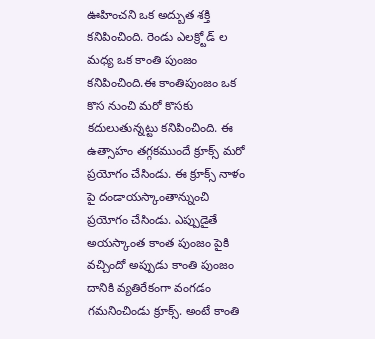ఊహించని ఒక అద్బుత శక్తి కనిపించింది. రెండు ఎలక్ర్టోడ్ ల మధ్య ఒక కాంతి పుంజం కనిపించింది.ఈ కాంతిపుంజం ఒక కొస నుంచి మరో కొసకు కదులుతున్నట్టు కనిపించింది. ఈ ఉత్సాహం తగ్గకముందే క్రూక్స్ మరో ప్రయోగం చేసిండు. ఈ క్రూక్స్ నాళం పై దండాయస్కాంతాన్నుంచి ప్రయోగం చేసిండు. ఎప్పుడైతే అయస్కాంత కాంత పుంజం పైకి వచ్చిందో అప్పుడు కాంతి పుంజం దానికి వ్యతిరేకంగా వంగడం గమనించిండు క్రూక్స్. అంటే కాంతి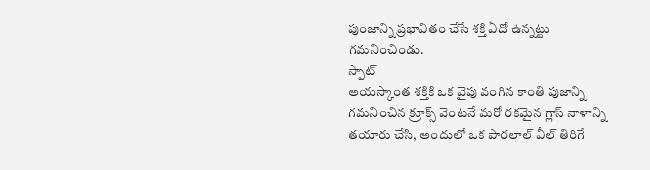పుంజాన్ని ప్రభావితం చేసే శక్తి ఏదో ఉన్నట్టు గమనించిండు.
స్పాట్
అయస్కాంత శక్తికి ఒక వైపు వంగిన కాంతి పుజాన్ని గమనించిన క్రూక్స్ వెంటనే మరో రకమైన గ్లాస్ నాళాన్ని తయారు చేసి, అందులో ఒక పారలాల్ వీల్ తిరిగే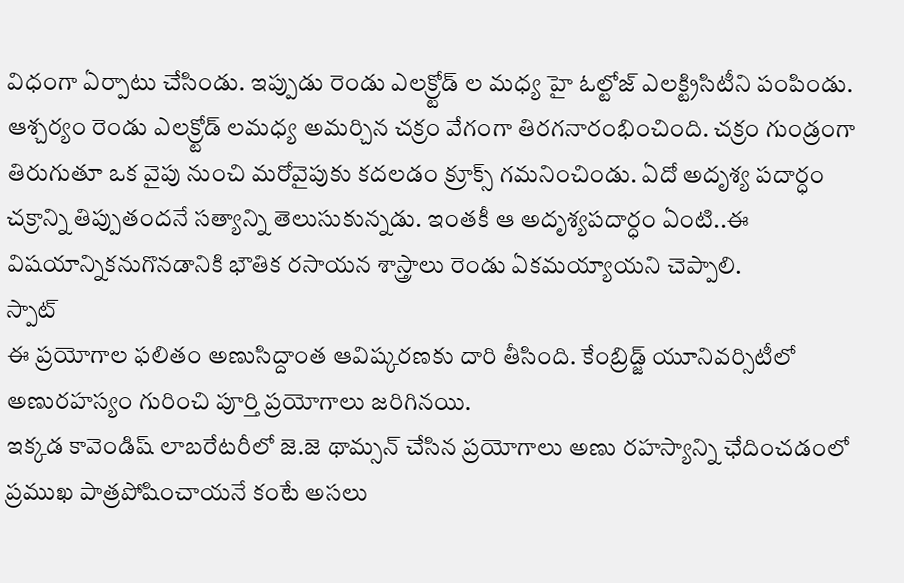విధంగా ఏర్పాటు చేసిండు. ఇప్పుడు రెండు ఎలక్ర్టోడ్ ల మధ్య హై ఓల్టోజ్ ఎలక్ట్రిసిటీని పంపిండు. ఆశ్చర్యం రెండు ఎలక్ర్టోడ్ లమధ్య అమర్చిన చక్రం వేగంగా తిరగనారంభించింది. చక్రం గుండ్రంగా తిరుగుతూ ఒక వైపు నుంచి మరోవైపుకు కదలడం క్రూక్స్ గమనించిండు. ఏదో అదృశ్య పదార్ధం చక్రాన్ని తిప్పుతందనే సత్యాన్ని తెలుసుకున్నడు. ఇంతకీ ఆ అదృశ్యపదార్ధం ఏంటి..ఈ విషయాన్నికనుగొనడానికి భౌతిక రసాయన శాస్త్రాలు రెండు ఏకమయ్యాయని చెప్పాలి.
స్పాట్
ఈ ప్రయోగాల ఫలితం అణుసిద్దాంత ఆవిష్కరణకు దారి తీసింది. కేంబ్రిడ్జ్ యూనివర్సిటీలో అణురహస్యం గురించి పూర్తి ప్రయోగాలు జరిగినయి.
ఇక్కడ కావెండిష్ లాబరేటరీలో జె.జె థామ్సన్ చేసిన ప్రయోగాలు అణు రహస్యాన్ని ఛేదించడంలో ప్రముఖ పాత్రపోషించాయనే కంటే అసలు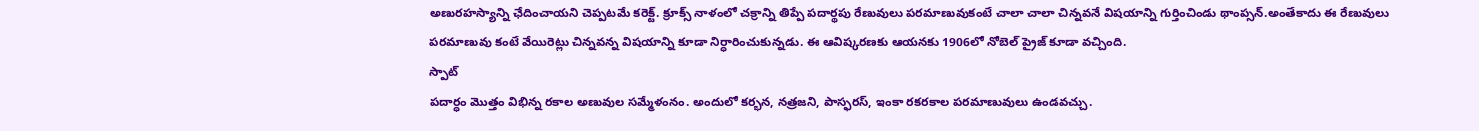అణురహస్యాన్ని ఛేదించాయని చెప్పటమే కరెక్ట్. క్రూక్స్ నాళంలో చక్రాన్ని తిప్పే పదార్థపు రేణువులు పరమాణువుకంటే చాలా చాలా చిన్నవనే విషయాన్ని గుర్తించిండు థాంప్సన్.అంతేకాదు ఈ రేణువులు పరమాణువు కంటే వేయిరెట్లు చిన్నవన్న విషయాన్ని కూడా నిర్ధారించుకున్నడు. ఈ ఆవిష్కరణకు ఆయనకు 1906లో నోబెల్ ప్రైజ్ కూడా వచ్చింది.
స్పాట్
పదార్ధం మొత్తం విభిన్న రకాల అణువుల సమ్మేళంనం. అందులో కర్భన, నత్రజని, పాస్ఫరస్, ఇంకా రకరకాల పరమాణువులు ఉండవచ్చు.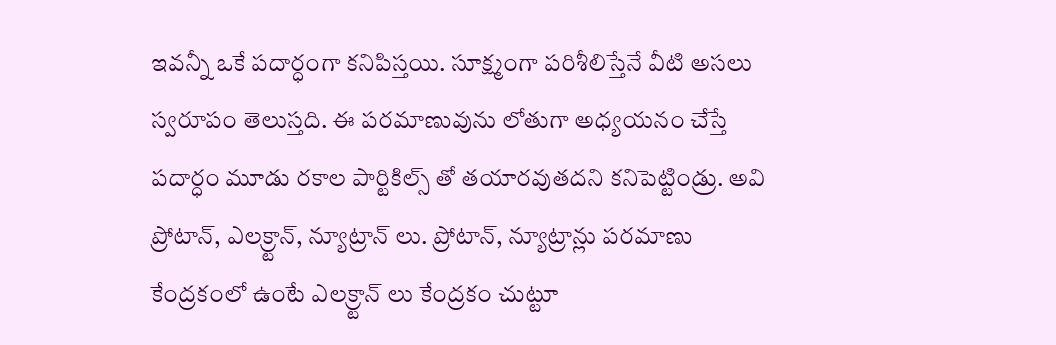ఇవన్నీ ఒకే పదార్ధంగా కనిపిస్తయి. సూక్ష్మంగా పరిశీలిస్తేనే వీటి అసలు స్వరూపం తెలుస్తది. ఈ పరమాణువును లోతుగా అధ్యయనం చేస్తే పదార్ధం మూడు రకాల పార్టికిల్స్ తో తయారవుతదని కనిపెట్టిండ్రు. అవి ప్రోటాన్, ఎలక్ర్టాన్, న్యూట్రాన్ లు. ప్రోటాన్, న్యూట్రాన్లు పరమాణు కేంద్రకంలో ఉంటే ఎలక్ర్టాన్ లు కేంద్రకం చుట్టూ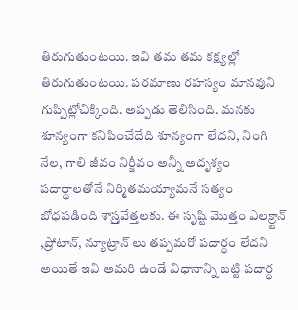తిరుగుతుంటయి. ఇవి తమ తమ కక్ష్యల్లో తిరుగుతుంటయి. పరమాణు రహస్యం మానవుని గుప్పిట్లోచిక్కింది. అప్పడు తెలిసింది. మనకు శూన్యంగా కనిపించేదేది శూన్యంగా లేదని, నింగి నేల, గాలి జీవం నిర్జీవం అన్నీ అదృశ్యం పదార్ధాలతోనే నిర్మితమయ్యామనే సత్యం బోధపడింది శాస్ర్తవేత్తలకు. ఈ సృష్టి మొత్తం ఎలక్ర్టాన్ ,ప్రోటాన్, న్యూట్రాన్ లు తప్పమరో పదార్ధం లేదని అయితే ఇవి అమరి ఉండే విధానాన్ని బట్టి పదార్ధ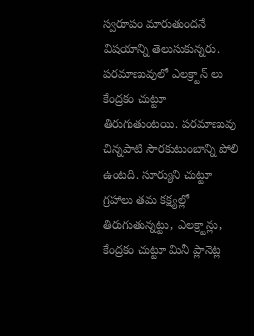స్వరూపం మారుతుందనే విషయాన్ని తెలుసుకున్నరు. పరమాణువులో ఎలక్ర్టాన్ లు కేంద్రకం చుట్టూ తిరుగుతుంటయి. పరమాణువు చిన్నపాటి సౌరకుటుంబాన్ని పోలి ఉంటది. సూర్యుని చుట్టూ గ్రహాలు తమ కక్ష్యల్లో తిరుగుతున్నట్టు, ఎలక్ర్టాన్లు, కేంద్రకం చుట్టూ మినీ ప్లానెట్ల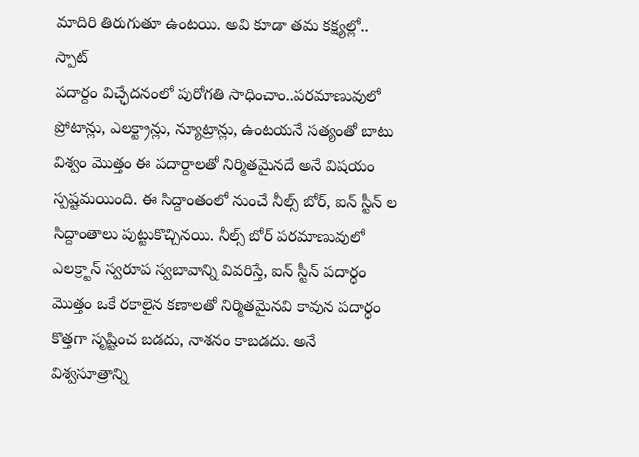మాదిరి తిరుగుతూ ఉంటయి. అవి కూడా తమ కక్ష్యల్లో..
స్పాట్
పదార్దం విచ్ఛేదనంలో పురోగతి సాధించాం..పరమాణువులో ప్రోటాన్లు, ఎలక్ట్రాన్లు, న్యూట్రాన్లు, ఉంటయనే సత్యంతో బాటు విశ్వం మొత్తం ఈ పదార్దాలతో నిర్మితమైనదే అనే విషయం స్పష్టమయింది. ఈ సిద్దాంతంలో నుంచే నీల్స్ బోర్, ఐన్ స్టీన్ ల సిద్దాంతాలు పుట్టుకొచ్చినయి. నీల్స్ బోర్ పరమాణువులో ఎలక్ర్టాన్ స్వరూప స్వబావాన్ని వివరిస్తే, ఐన్ స్టీన్ పదార్ధం మొత్తం ఒకే రకాలైన కణాలతో నిర్మితమైనవి కావున పదార్ధం కొత్తగా సృష్టించ బడదు, నాశనం కాబడదు. అనే విశ్వసూత్రాన్ని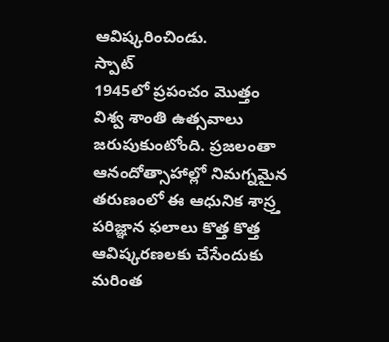ఆవిష్కరించిండు.
స్పాట్
1945లో ప్రపంచం మొత్తం విశ్వ శాంతి ఉత్సవాలు జరుపుకుంటోంది. ప్రజలంతా ఆనందోత్సాహాల్లో నిమగ్నమైన తరుణంలో ఈ ఆధునిక శాస్ర్త పరిజ్ఞాన ఫలాలు కొత్త కొత్త ఆవిష్కరణలకు చేసేందుకు మరింత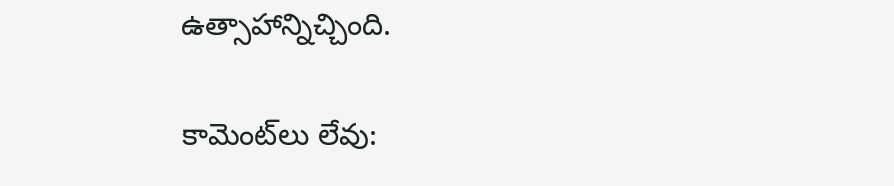ఉత్సాహాన్నిచ్చింది.

కామెంట్‌లు లేవు: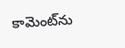కామెంట్‌ను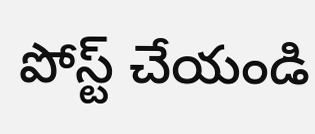పోస్ట్ చేయండి